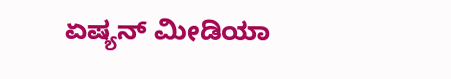ಏಷ್ಯನ್ ಮೀಡಿಯಾ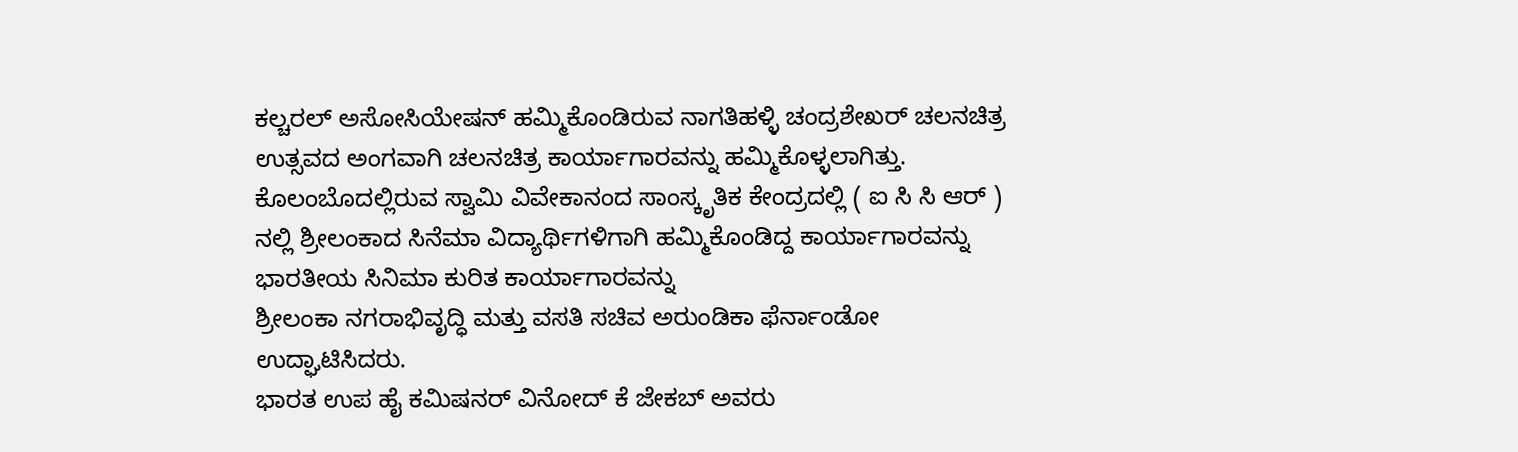ಕಲ್ಚರಲ್ ಅಸೋಸಿಯೇಷನ್ ಹಮ್ಮಿಕೊಂಡಿರುವ ನಾಗತಿಹಳ್ಳಿ ಚಂದ್ರಶೇಖರ್ ಚಲನಚಿತ್ರ ಉತ್ಸವದ ಅಂಗವಾಗಿ ಚಲನಚಿತ್ರ ಕಾರ್ಯಾಗಾರವನ್ನು ಹಮ್ಮಿಕೊಳ್ಳಲಾಗಿತ್ತು.
ಕೊಲಂಬೊದಲ್ಲಿರುವ ಸ್ವಾಮಿ ವಿವೇಕಾನಂದ ಸಾಂಸ್ಕೃತಿಕ ಕೇಂದ್ರದಲ್ಲಿ ( ಐ ಸಿ ಸಿ ಆರ್ ) ನಲ್ಲಿ ಶ್ರೀಲಂಕಾದ ಸಿನೆಮಾ ವಿದ್ಯಾರ್ಥಿಗಳಿಗಾಗಿ ಹಮ್ಮಿಕೊಂಡಿದ್ದ ಕಾರ್ಯಾಗಾರವನ್ನು ಭಾರತೀಯ ಸಿನಿಮಾ ಕುರಿತ ಕಾರ್ಯಾಗಾರವನ್ನು
ಶ್ರೀಲಂಕಾ ನಗರಾಭಿವೃದ್ಧಿ ಮತ್ತು ವಸತಿ ಸಚಿವ ಅರುಂಡಿಕಾ ಫೆರ್ನಾಂಡೋ ಉದ್ಘಾಟಿಸಿದರು.
ಭಾರತ ಉಪ ಹೈ ಕಮಿಷನರ್ ವಿನೋದ್ ಕೆ ಜೇಕಬ್ ಅವರು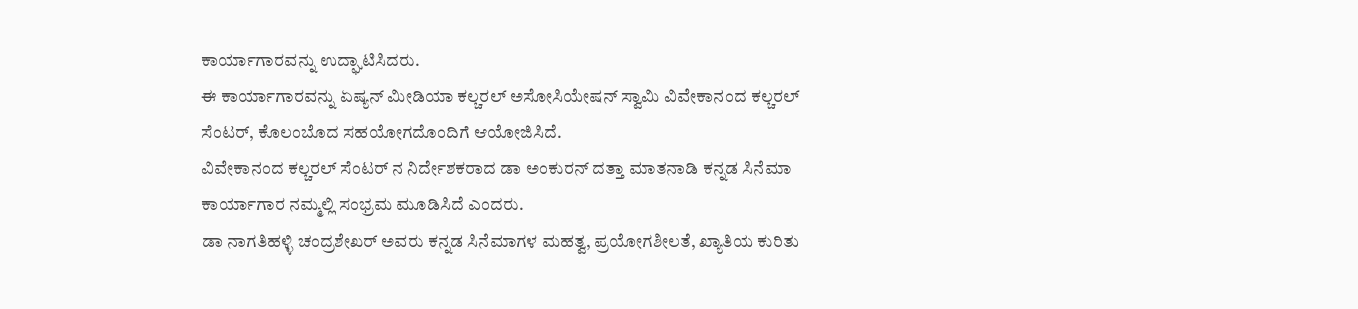ಕಾರ್ಯಾಗಾರವನ್ನು ಉದ್ಘಾಟಿಸಿದರು.
ಈ ಕಾರ್ಯಾಗಾರವನ್ನು ಏಷ್ಯನ್ ಮೀಡಿಯಾ ಕಲ್ಚರಲ್ ಅಸೋಸಿಯೇಷನ್ ಸ್ವಾಮಿ ವಿವೇಕಾನಂದ ಕಲ್ಚರಲ್ ಸೆಂಟರ್, ಕೊಲಂಬೊದ ಸಹಯೋಗದೊಂದಿಗೆ ಆಯೋಜಿಸಿದೆ.
ವಿವೇಕಾನಂದ ಕಲ್ಚರಲ್ ಸೆಂಟರ್ ನ ನಿರ್ದೇಶಕರಾದ ಡಾ ಅಂಕುರನ್ ದತ್ತಾ ಮಾತನಾಡಿ ಕನ್ನಡ ಸಿನೆಮಾ ಕಾರ್ಯಾಗಾರ ನಮ್ಮಲ್ಲಿ ಸಂಭ್ರಮ ಮೂಡಿಸಿದೆ ಎಂದರು.
ಡಾ ನಾಗತಿಹಳ್ಳಿ ಚಂದ್ರಶೇಖರ್ ಅವರು ಕನ್ನಡ ಸಿನೆಮಾಗಳ ಮಹತ್ವ, ಪ್ರಯೋಗಶೀಲತೆ, ಖ್ಯಾತಿಯ ಕುರಿತು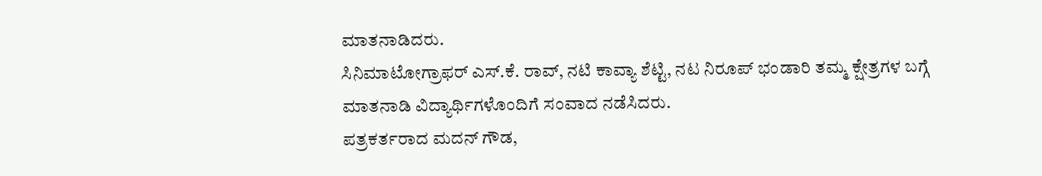ಮಾತನಾಡಿದರು.
ಸಿನಿಮಾಟೋಗ್ರಾಫರ್ ಎಸ್.ಕೆ. ರಾವ್, ನಟಿ ಕಾವ್ಯಾ ಶೆಟ್ಟಿ, ನಟ ನಿರೂಪ್ ಭಂಡಾರಿ ತಮ್ಮ ಕ್ಷೇತ್ರಗಳ ಬಗ್ಗೆ ಮಾತನಾಡಿ ವಿದ್ಯಾರ್ಥಿಗಳೊಂದಿಗೆ ಸಂವಾದ ನಡೆಸಿದರು.
ಪತ್ರಕರ್ತರಾದ ಮದನ್ ಗೌಡ,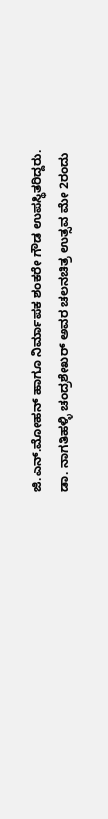ಜಿ.ಎನ್.ಮೋಹನ್ ಹಾಗೂ ನಿರ್ಮಾಪಕ ಶಂಕರೇ ಗೌಡ ಉಪಸ್ಥಿತರಿದ್ದರು.
ಡಾ. ನಾಗತಿಹಳ್ಳಿ ಚಂದ್ರಶೇಖರ್ ಅವರ ಚಲನಚಿತ್ರ ಉತ್ಸವ ಮೇ 2ರಂದು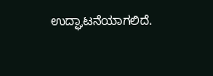ಉದ್ಘಾಟನೆಯಾಗಲಿದೆ.